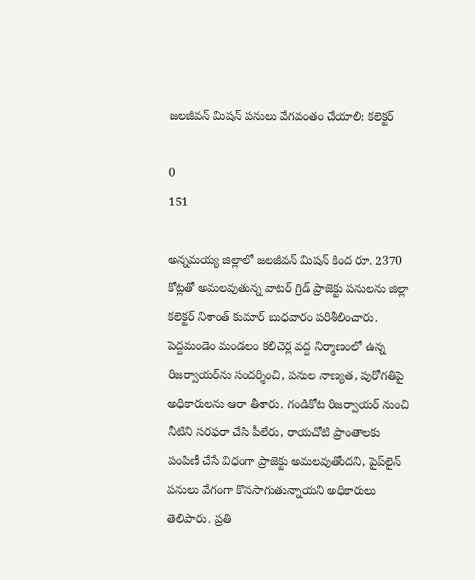జలజీవన్ మిషన్ పనులు వేగవంతం చేయాలి: కలెక్టర్

0
151

అన్నమయ్య జిల్లాలో జలజీవన్ మిషన్ కింద రూ. 2370 కోట్లతో అమలవుతున్న వాటర్ గ్రిడ్ ప్రాజెక్టు పనులను జిల్లా కలెక్టర్ నిశాంత్ కుమార్ బుధవారం పరిశీలించారు. పెద్దమండెం మండలం కలిచెర్ల వద్ద నిర్మాణంలో ఉన్న రిజర్వాయర్‌ను సందర్శించి, పనుల నాణ్యత, పురోగతిపై అధికారులను ఆరా తీశారు. గండికోట రిజర్వాయర్ నుంచి నీటిని సరఫరా చేసి పీలేరు, రాయచోటి ప్రాంతాలకు పంపిణీ చేసే విధంగా ప్రాజెక్టు అమలవుతోందని, పైప్‌లైన్ పనులు వేగంగా కొనసాగుతున్నాయని అధికారులు తెలిపారు. ప్రతి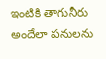ఇంటికి తాగునీరు అందేలా పనులను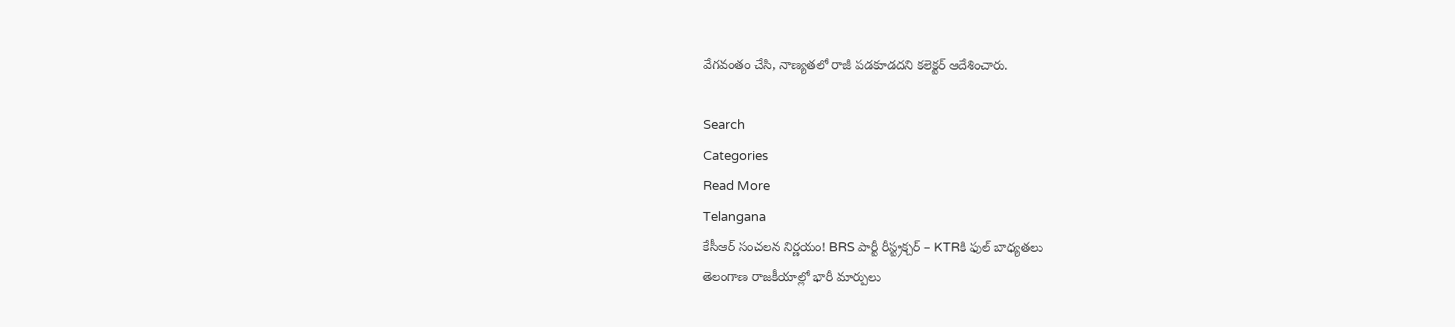వేగవంతం చేసి, నాణ్యతలో రాజీ పడకూడదని కలెక్టర్ ఆదేశించారు.

Search
Categories
Read More
Telangana
కేసీఆర్ సంచలన నిర్ణయం! BRS పార్టీ రీస్ట్రక్చర్ – KTRకి ఫుల్ బాధ్యతలు
తెలంగాణ రాజకీయాల్లో భారీ మార్పులు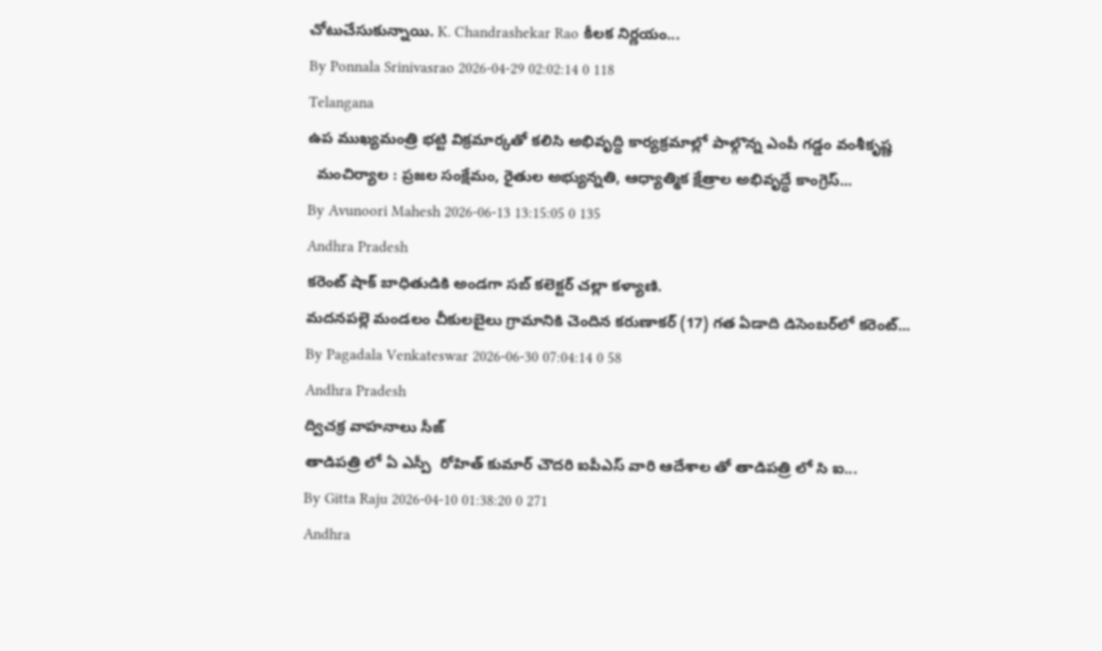చోటుచేసుకున్నాయి. K. Chandrashekar Rao కీలక నిర్ణయం...
By Ponnala Srinivasrao 2026-04-29 02:02:14 0 118
Telangana
ఉప ముఖ్యమంత్రి భట్టి విక్రమార్కతో కలిసి అభివృద్ధి కార్యక్రమాల్లో పాల్గొన్న ఎంపీ గడ్డం వంశీకృష్ణ
  మంచిర్యాల : ప్రజల సంక్షేమం, రైతుల అభ్యున్నతి, ఆధ్యాత్మిక క్షేత్రాల అభివృద్ధే కాంగ్రెస్...
By Avunoori Mahesh 2026-06-13 13:15:05 0 135
Andhra Pradesh
కరెంట్ షాక్ బాధితుడికి అండగా సబ్ కలెక్టర్ చల్లా కళ్యాణి.
మదనపల్లె మండలం చీకులబైలు గ్రామానికి చెందిన కరుణాకర్ (17) గత ఏడాది డిసెంబర్‌లో కరెంట్...
By Pagadala Venkateswar 2026-06-30 07:04:14 0 58
Andhra Pradesh
ద్విచక్ర వాహనాలు సీజ్
తాడిపత్రి లో ఏ ఎస్పీ  రోహిత్ కుమార్ చౌదరి ఐపీఎస్ వారి ఆదేశాల తో తాడిపత్రి లో సి ఐ...
By Gitta Raju 2026-04-10 01:38:20 0 271
Andhra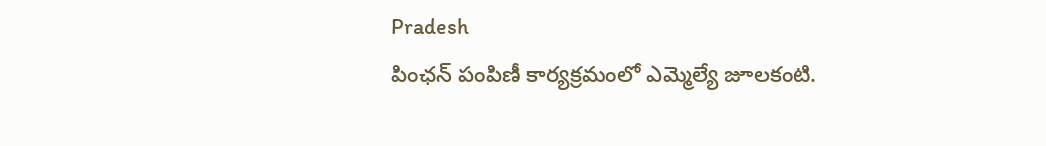Pradesh
పింఛన్ పంపిణీ కార్యక్రమంలో ఎమ్మెల్యే జూలకంటి.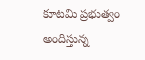కూటమి ప్రభుత్వం అందిస్తున్న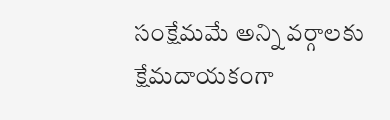సంక్షేమమే అన్ని వర్గాలకు క్షేమదాయకంగా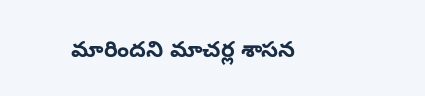మారిందని మాచర్ల శాసన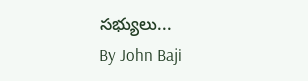సభ్యులు...
By John Baji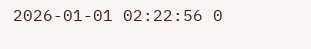2026-01-01 02:22:56 0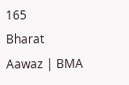165
Bharat Aawaz | BMA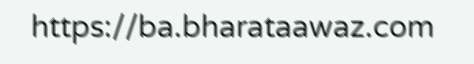https://ba.bharataawaz.com